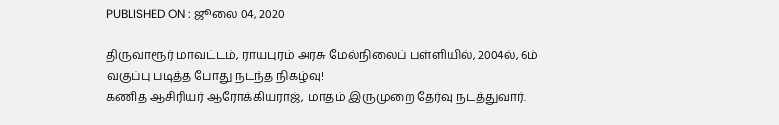PUBLISHED ON : ஜூலை 04, 2020

திருவாரூர் மாவட்டம், ராயபுரம் அரசு மேல்நிலைப் பள்ளியில், 2004ல், 6ம் வகுப்பு படித்த போது நடந்த நிகழ்வு!
கணித ஆசிரியர் ஆரோக்கியராஜ், மாதம் இருமுறை தேர்வு நடத்துவார்.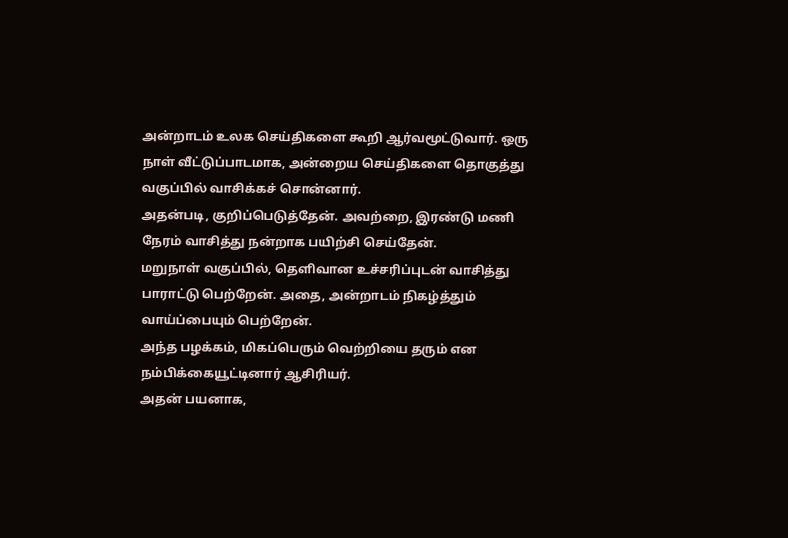அன்றாடம் உலக செய்திகளை கூறி ஆர்வமூட்டுவார். ஒரு நாள் வீட்டுப்பாடமாக, அன்றைய செய்திகளை தொகுத்து வகுப்பில் வாசிக்கச் சொன்னார்.
அதன்படி, குறிப்பெடுத்தேன். அவற்றை, இரண்டு மணி நேரம் வாசித்து நன்றாக பயிற்சி செய்தேன்.
மறுநாள் வகுப்பில், தெளிவான உச்சரிப்புடன் வாசித்து பாராட்டு பெற்றேன். அதை, அன்றாடம் நிகழ்த்தும் வாய்ப்பையும் பெற்றேன்.
அந்த பழக்கம், மிகப்பெரும் வெற்றியை தரும் என நம்பிக்கையூட்டினார் ஆசிரியர்.
அதன் பயனாக,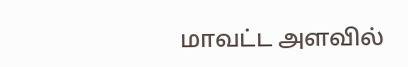மாவட்ட அளவில்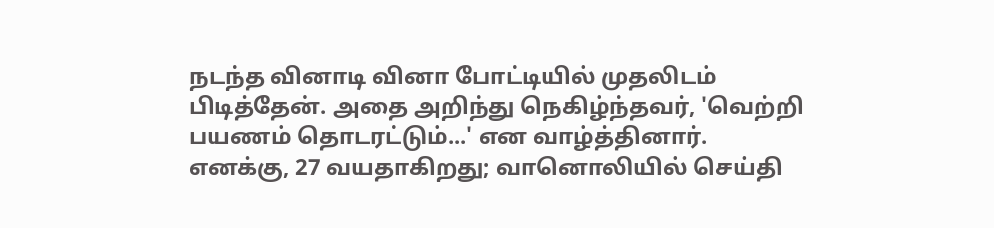நடந்த வினாடி வினா போட்டியில் முதலிடம் பிடித்தேன். அதை அறிந்து நெகிழ்ந்தவர், 'வெற்றி பயணம் தொடரட்டும்...' என வாழ்த்தினார்.
எனக்கு, 27 வயதாகிறது; வானொலியில் செய்தி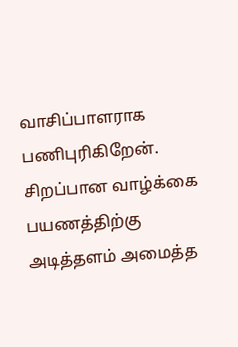வாசிப்பாளராக பணிபுரிகிறேன். சிறப்பான வாழ்க்கை பயணத்திற்கு அடித்தளம் அமைத்த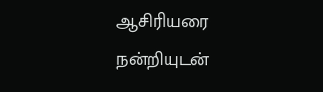ஆசிரியரை நன்றியுடன்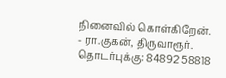நினைவில் கொள்கிறேன்.
- ரா.குகன், திருவாரூர்.
தொடர்புக்கு: 84892 58818